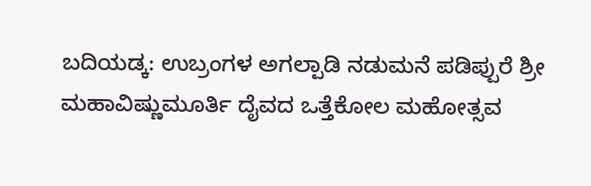ಬದಿಯಡ್ಕ: ಉಬ್ರಂಗಳ ಅಗಲ್ಪಾಡಿ ನಡುಮನೆ ಪಡಿಪ್ಪುರೆ ಶ್ರೀ ಮಹಾವಿಷ್ಣುಮೂರ್ತಿ ದೈವದ ಒತ್ತೆಕೋಲ ಮಹೋತ್ಸವ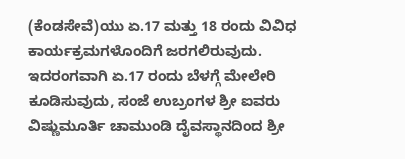(ಕೆಂಡಸೇವೆ)ಯು ಏ.17 ಮತ್ತು 18 ರಂದು ವಿವಿಧ ಕಾರ್ಯಕ್ರಮಗಳೊಂದಿಗೆ ಜರಗಲಿರುವುದು.
ಇದರಂಗವಾಗಿ ಏ.17 ರಂದು ಬೆಳಗ್ಗೆ ಮೇಲೇರಿ ಕೂಡಿಸುವುದು, ಸಂಜೆ ಉಬ್ರಂಗಳ ಶ್ರೀ ಐವರು ವಿಷ್ಣುಮೂರ್ತಿ ಚಾಮುಂಡಿ ದೈವಸ್ಥಾನದಿಂದ ಶ್ರೀ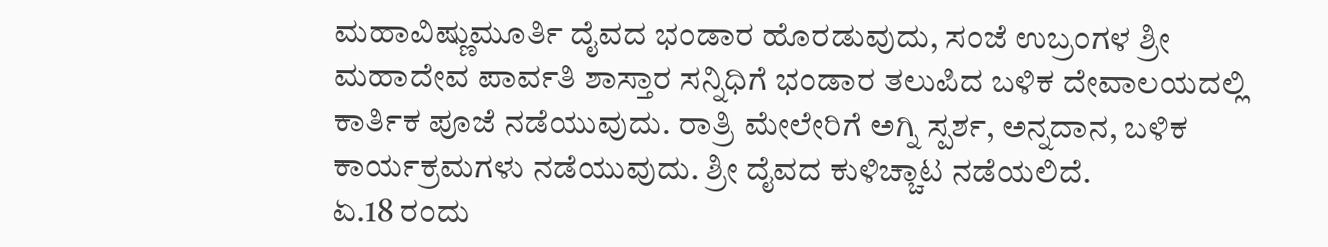ಮಹಾವಿಷ್ಣುಮೂರ್ತಿ ದೈವದ ಭಂಡಾರ ಹೊರಡುವುದು, ಸಂಜೆ ಉಬ್ರಂಗಳ ಶ್ರೀ ಮಹಾದೇವ ಪಾರ್ವತಿ ಶಾಸ್ತಾರ ಸನ್ನಿಧಿಗೆ ಭಂಡಾರ ತಲುಪಿದ ಬಳಿಕ ದೇವಾಲಯದಲ್ಲಿ ಕಾರ್ತಿಕ ಪೂಜೆ ನಡೆಯುವುದು. ರಾತ್ರಿ ಮೇಲೇರಿಗೆ ಅಗ್ನಿ ಸ್ಪರ್ಶ, ಅನ್ನದಾನ, ಬಳಿಕ ಕಾರ್ಯಕ್ರಮಗಳು ನಡೆಯುವುದು. ಶ್ರೀ ದೈವದ ಕುಳಿಚ್ಚಾಟ ನಡೆಯಲಿದೆ.
ಏ.18 ರಂದು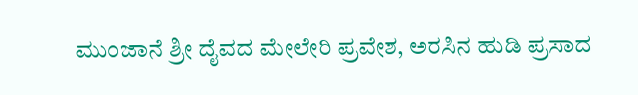ಮುಂಜಾನೆ ಶ್ರೀ ದೈವದ ಮೇಲೇರಿ ಪ್ರವೇಶ, ಅರಸಿನ ಹುಡಿ ಪ್ರಸಾದ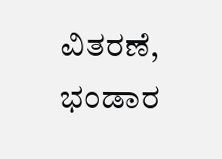ವಿತರಣೆ, ಭಂಡಾರ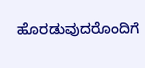ಹೊರಡುವುದರೊಂದಿಗೆ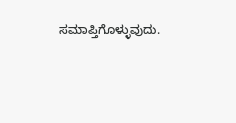ಸಮಾಪ್ತಿಗೊಳ್ಳುವುದು.